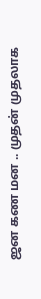ஜன கண மன .. முதன் முதலாக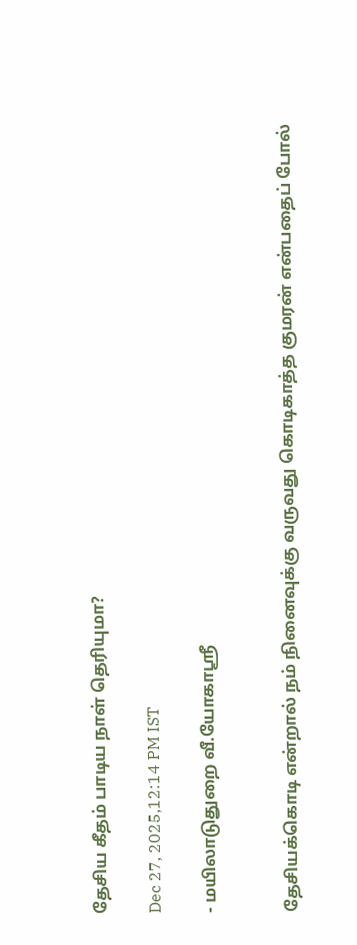தேசிய கீதம் பாடிய நாள் தெரியுமா?

Dec 27, 2025,12:14 PM IST

- மயிலாடுதுறை வீ.யோகாஸ்ரீ


தேசியக்கொடி என்றால் நம் நினைவுக்கு வருவது கொடிகாத்த குமரன் என்பதைப் போல்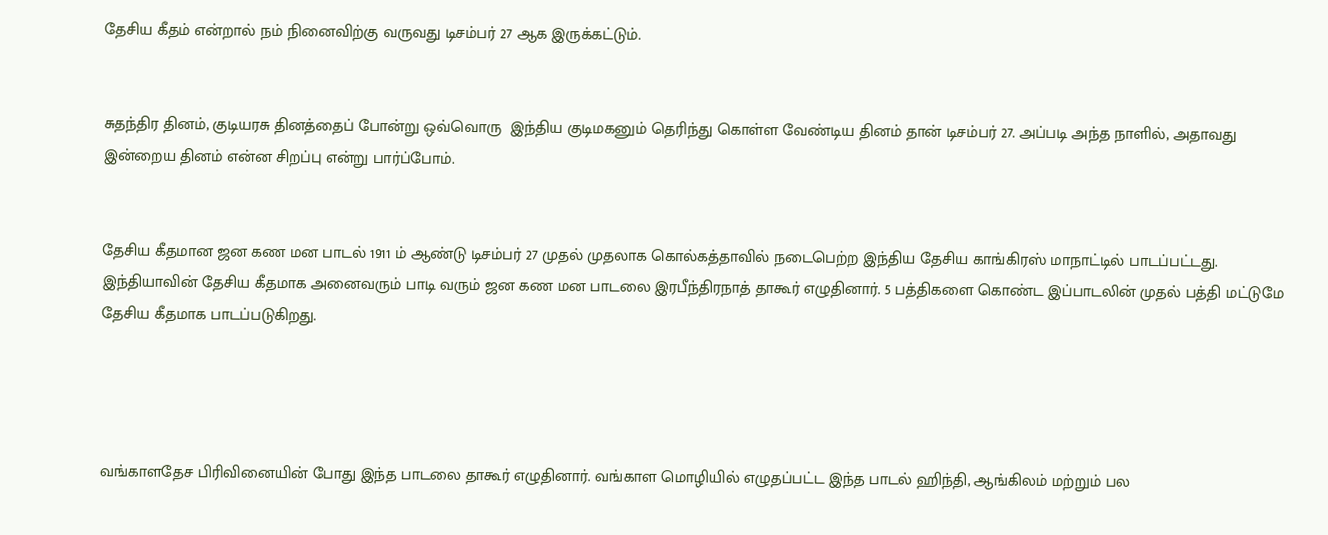தேசிய கீதம் என்றால் நம் நினைவிற்கு வருவது டிசம்பர் 27 ஆக இருக்கட்டும்.


சுதந்திர தினம், குடியரசு தினத்தைப் போன்று ஒவ்வொரு  இந்திய குடிமகனும் தெரிந்து கொள்ள வேண்டிய தினம் தான் டிசம்பர் 27. அப்படி அந்த நாளில், அதாவது இன்றைய தினம் என்ன சிறப்பு என்று பார்ப்போம்.


தேசிய கீதமான ஜன கண மன பாடல் 1911 ம் ஆண்டு டிசம்பர் 27 முதல் முதலாக கொல்கத்தாவில் நடைபெற்ற இந்திய தேசிய காங்கிரஸ் மாநாட்டில் பாடப்பட்டது. இந்தியாவின் தேசிய கீதமாக அனைவரும் பாடி வரும் ஜன கண மன பாடலை இரபீந்திரநாத் தாகூர் எழுதினார். 5 பத்திகளை கொண்ட இப்பாடலின் முதல் பத்தி மட்டுமே தேசிய கீதமாக பாடப்படுகிறது.




வங்காளதேச பிரிவினையின் போது இந்த பாடலை தாகூர் எழுதினார். வங்காள மொழியில் எழுதப்பட்ட இந்த பாடல் ஹிந்தி, ஆங்கிலம் மற்றும் பல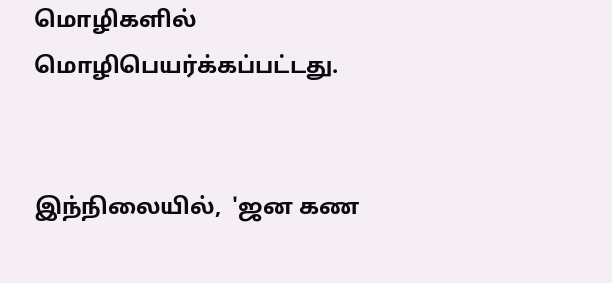மொழிகளில் மொழிபெயர்க்கப்பட்டது.


இந்நிலையில்,  'ஜன கண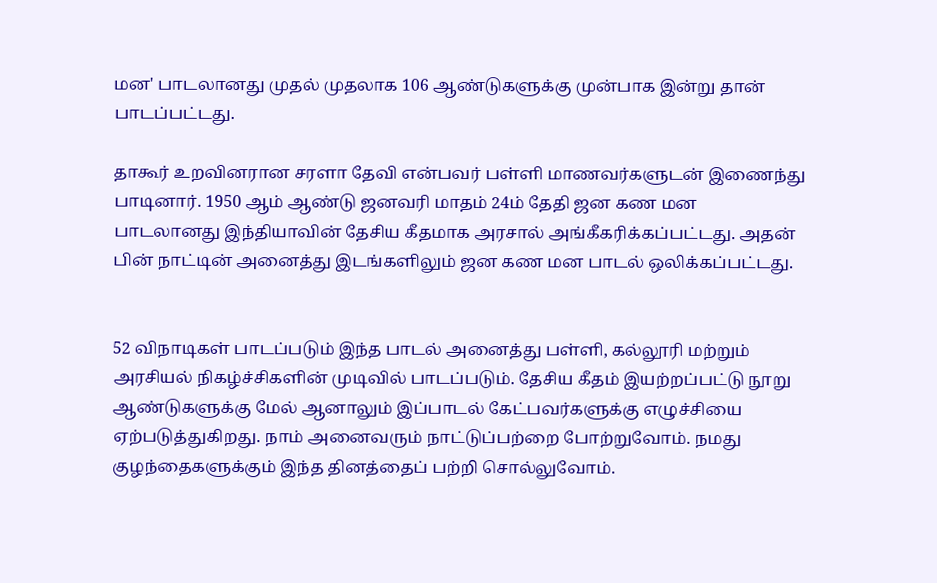மன' பாடலானது முதல் முதலாக 106 ஆண்டுகளுக்கு முன்பாக இன்று தான் பாடப்பட்டது.

தாகூர் உறவினரான சரளா தேவி என்பவர் பள்ளி மாணவர்களுடன் இணைந்து பாடினார். 1950 ஆம் ஆண்டு ஜனவரி மாதம் 24ம் தேதி ஜன கண மன பாடலானது இந்தியாவின் தேசிய கீதமாக அரசால் அங்கீகரிக்கப்பட்டது. அதன் பின் நாட்டின் அனைத்து இடங்களிலும் ஜன கண மன பாடல் ஒலிக்கப்பட்டது.


52 விநாடிகள் பாடப்படும் இந்த பாடல் அனைத்து பள்ளி, கல்லூரி மற்றும் அரசியல் நிகழ்ச்சிகளின் முடிவில் பாடப்படும். தேசிய கீதம் இயற்றப்பட்டு நூறு ஆண்டுகளுக்கு மேல் ஆனாலும் இப்பாடல் கேட்பவர்களுக்கு எழுச்சியை ஏற்படுத்துகிறது. நாம் அனைவரும் நாட்டுப்பற்றை போற்றுவோம். நமது குழந்தைகளுக்கும் இந்த தினத்தைப் பற்றி சொல்லுவோம்.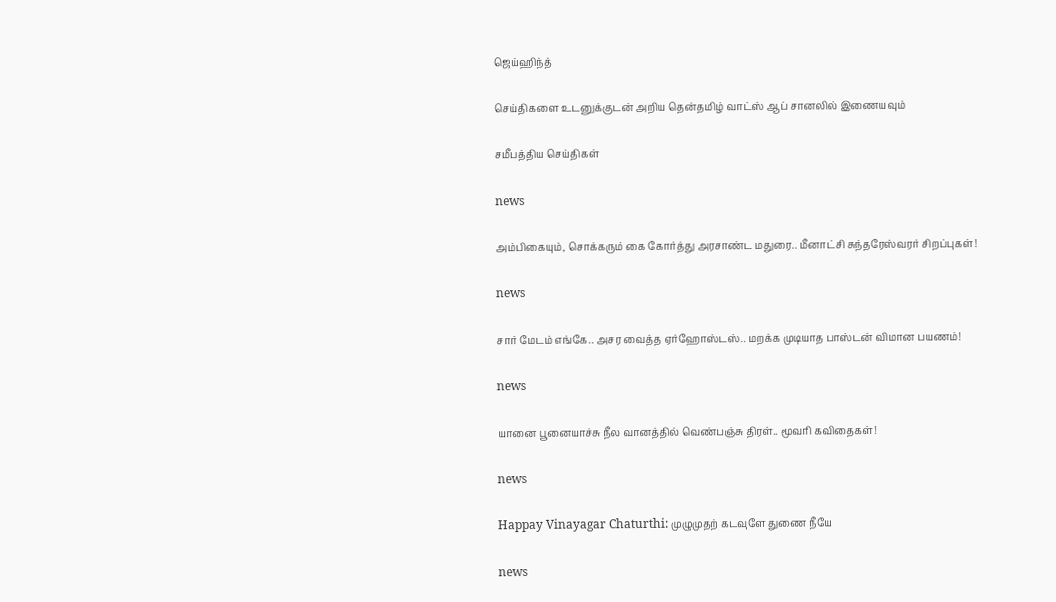ஜெய்ஹிந்த்

செய்திகளை உடனுக்குடன் அறிய தென்தமிழ் வாட்ஸ் ஆப் சானலில் இணையவும்

சமீபத்திய செய்திகள்

news

அம்பிகையும், சொக்கரும் கை கோர்த்து அரசாண்ட மதுரை.. மீனாட்சி சுந்தரேஸ்வரர் சிறப்புகள்!

news

சார் மேடம் எங்கே.. அசர வைத்த ஏர்ஹோஸ்டஸ்.. மறக்க முடியாத பாஸ்டன் விமான பயணம்!

news

யானை பூனையாச்சு நீல வானத்தில் வெண்பஞ்சு திரள்.. மூவரி கவிதைகள்!

news

Happay Vinayagar Chaturthi: முழுமுதற் கடவுளே துணை நீயே

news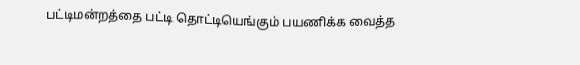பட்டிமன்றத்தை பட்டி தொட்டியெங்கும் பயணிக்க வைத்த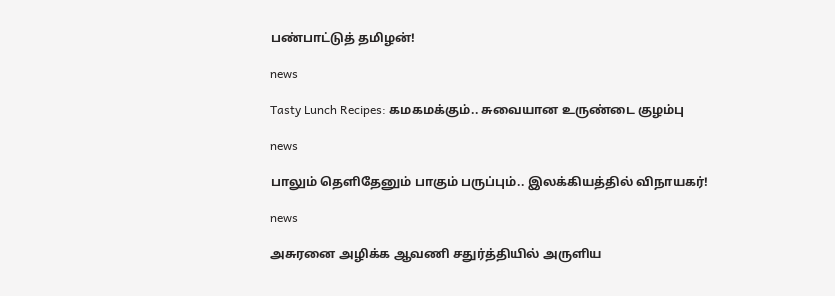பண்பாட்டுத் தமிழன்!

news

Tasty Lunch Recipes: கமகமக்கும்.. சுவையான உருண்டை குழம்பு

news

பாலும் தெளிதேனும் பாகும் பருப்பும்.. இலக்கியத்தில் விநாயகர்!

news

அசுரனை அழிக்க ஆவணி சதுர்த்தியில் அருளிய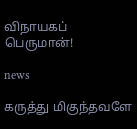விநாயகப் பெருமான்!

news

கருத்து மிகுந்தவளே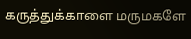கருத்துக்காளை மருமகளே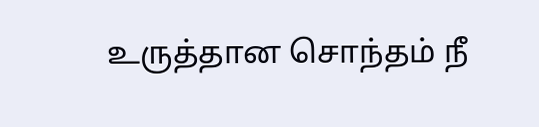உருத்தான சொந்தம் நீ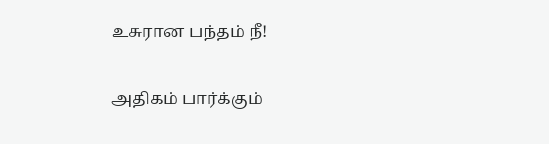உசுரான பந்தம் நீ!

அதிகம் பார்க்கும்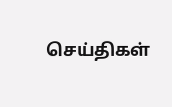செய்திகள்